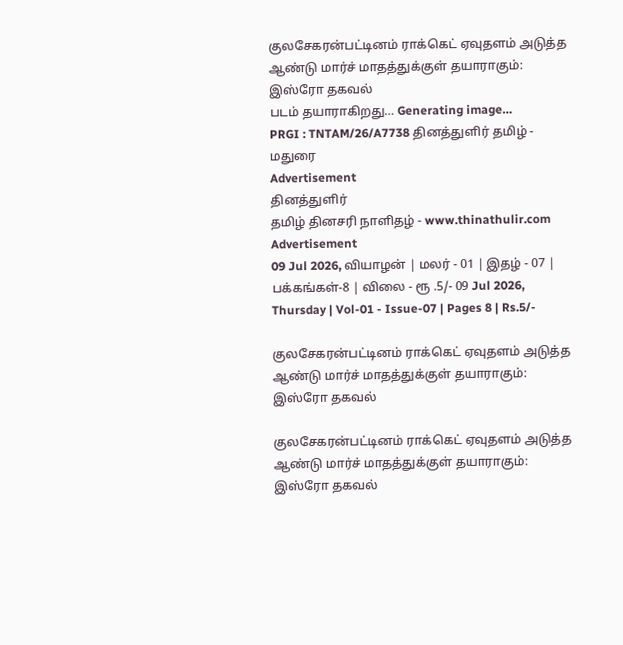குலசேகரன்பட்டினம் ராக்கெட் ஏவுதளம் அடுத்த ஆண்டு மார்ச் மாதத்துக்குள் தயாராகும்: இஸ்ரோ தகவல்
படம் தயாராகிறது… Generating image…
PRGI : TNTAM/26/A7738 தினத்துளிர் தமிழ் - மதுரை
Advertisement
தினத்துளிர்
தமிழ் தினசரி நாளிதழ் - www.thinathulir.com
Advertisement
09 Jul 2026, வியாழன் | மலர் - 01 | இதழ் - 07 | பக்கங்கள்-8 | விலை - ரூ .5/- 09 Jul 2026, Thursday | Vol-01 - Issue-07 | Pages 8 | Rs.5/-

குலசேகரன்பட்டினம் ராக்கெட் ஏவுதளம் அடுத்த ஆண்டு மார்ச் மாதத்துக்குள் தயாராகும்: இஸ்ரோ தகவல்

குலசேகரன்பட்டினம் ராக்கெட் ஏவுதளம் அடுத்த ஆண்டு மார்ச் மாதத்துக்குள் தயாராகும்: இஸ்ரோ தகவல்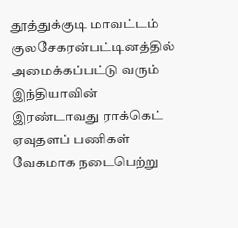தூத்துக்குடி மாவட்டம் குலசேகரன்பட்டினத்தில் அமைக்கப்பட்டு வரும் இந்தியாவின் இரண்டாவது ராக்கெட் ஏவுதளப் பணிகள் வேகமாக நடைபெற்று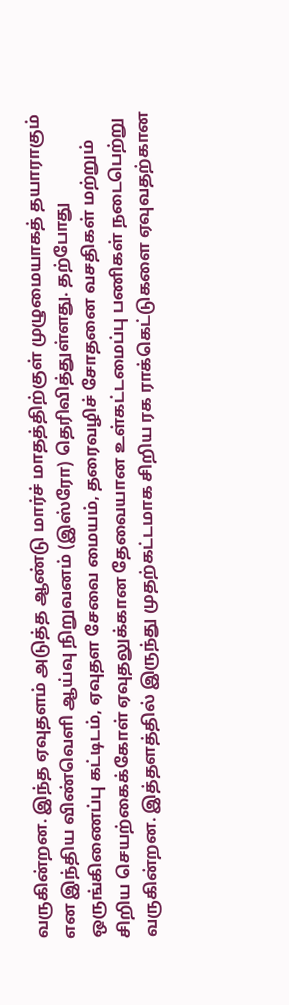வருகின்றன. இந்த ஏவுதளம் அடுத்த ஆண்டு மார்ச் மாதத்திற்குள் முழுமையாகத் தயாராகும் என இந்திய விண்வெளி ஆய்வு நிறுவனம் (இஸ்ரோ) தெரிவித்துள்ளது. தற்போது ஒருங்கிணைப்பு கட்டிடம், ஏவுதள சேவை மையம், தரைவழிச் சோதனை வசதிகள் மற்றும் சிறிய செயற்கைக்கோள் ஏவுதலுக்கான தேவையான உள்கட்டமைப்பு பணிகள் நடைபெற்று வருகின்றன. இத்தளத்தில் இருந்து முதற்கட்டமாக சிறிய ரக ராக்கெட்டுகளை ஏவுவதற்கான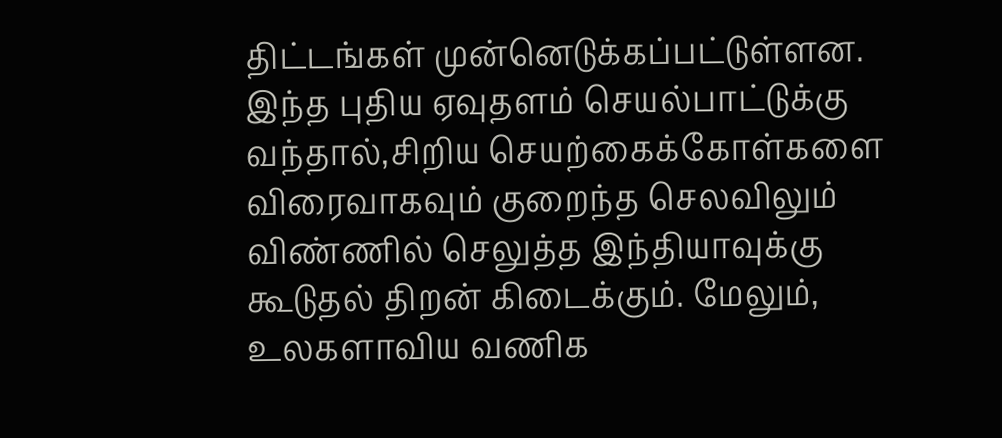திட்டங்கள் முன்னெடுக்கப்பட்டுள்ளன. இந்த புதிய ஏவுதளம் செயல்பாட்டுக்கு வந்தால்,சிறிய செயற்கைக்கோள்களை விரைவாகவும் குறைந்த செலவிலும் விண்ணில் செலுத்த இந்தியாவுக்கு கூடுதல் திறன் கிடைக்கும். மேலும், உலகளாவிய வணிக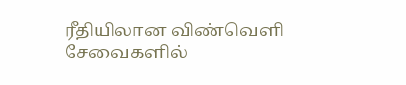ரீதியிலான விண்வெளி சேவைகளில்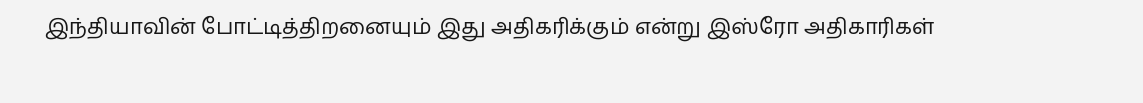இந்தியாவின் போட்டித்திறனையும் இது அதிகரிக்கும் என்று இஸ்ரோ அதிகாரிகள்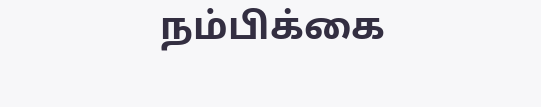நம்பிக்கை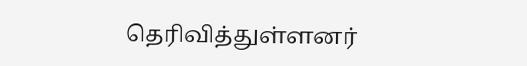தெரிவித்துள்ளனர்